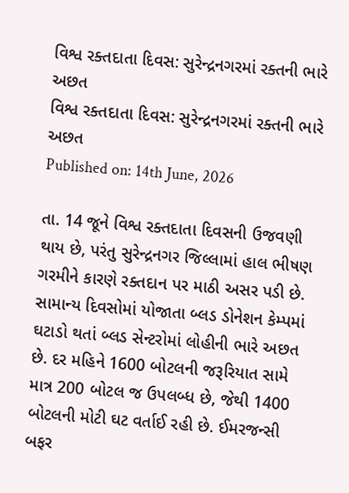વિશ્વ રક્તદાતા દિવસ: સુરેન્દ્રનગરમાં રક્તની ભારે અછત
વિશ્વ રક્તદાતા દિવસ: સુરેન્દ્રનગરમાં રક્તની ભારે અછત
Published on: 14th June, 2026

તા. 14 જૂને વિશ્વ રક્તદાતા દિવસની ઉજવણી થાય છે, પરંતુ સુરેન્દ્રનગર જિલ્લામાં હાલ ભીષણ ગરમીને કારણે રક્તદાન પર માઠી અસર પડી છે. સામાન્ય દિવસોમાં યોજાતા બ્લડ ડોનેશન કેમ્પમાં ઘટાડો થતાં બ્લડ સેન્ટરોમાં લોહીની ભારે અછત છે. દર મહિને 1600 બોટલની જરૂરિયાત સામે માત્ર 200 બોટલ જ ઉપલબ્ધ છે, જેથી 1400 બોટલની મોટી ઘટ વર્તાઈ રહી છે. ઈમરજન્સી બફર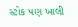સ્ટોક પણ ખાલી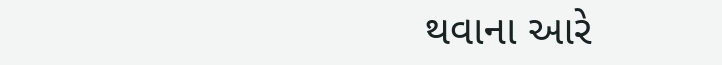થવાના આરે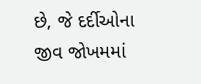છે, જે દર્દીઓના જીવ જોખમમાં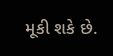મૂકી શકે છે.